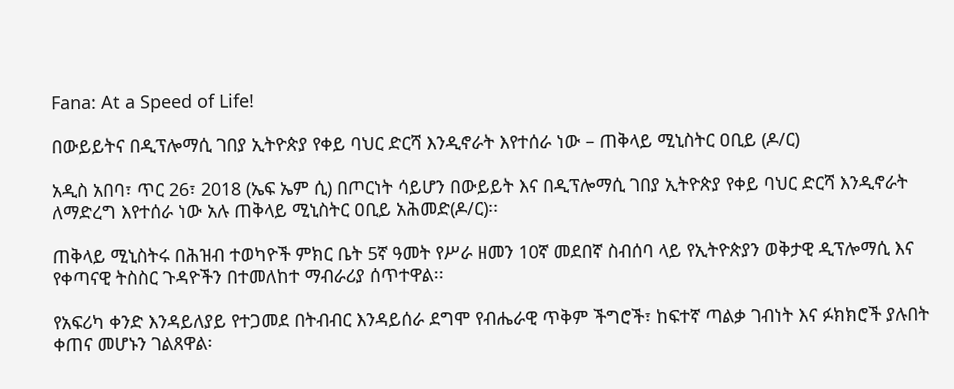Fana: At a Speed of Life!

በውይይትና በዲፕሎማሲ ገበያ ኢትዮጵያ የቀይ ባህር ድርሻ እንዲኖራት እየተሰራ ነው – ጠቅላይ ሚኒስትር ዐቢይ (ዶ/ር)

አዲስ አበባ፣ ጥር 26፣ 2018 (ኤፍ ኤም ሲ) በጦርነት ሳይሆን በውይይት እና በዲፕሎማሲ ገበያ ኢትዮጵያ የቀይ ባህር ድርሻ እንዲኖራት ለማድረግ እየተሰራ ነው አሉ ጠቅላይ ሚኒስትር ዐቢይ አሕመድ(ዶ/ር)፡፡

ጠቅላይ ሚኒስትሩ በሕዝብ ተወካዮች ምክር ቤት 5ኛ ዓመት የሥራ ዘመን 10ኛ መደበኛ ስብሰባ ላይ የኢትዮጵያን ወቅታዊ ዲፕሎማሲ እና የቀጣናዊ ትስስር ጉዳዮችን በተመለከተ ማብራሪያ ሰጥተዋል፡፡

የአፍሪካ ቀንድ እንዳይለያይ የተጋመደ በትብብር እንዳይሰራ ደግሞ የብሔራዊ ጥቅም ችግሮች፣ ከፍተኛ ጣልቃ ገብነት እና ፉክክሮች ያሉበት ቀጠና መሆኑን ገልጸዋል፡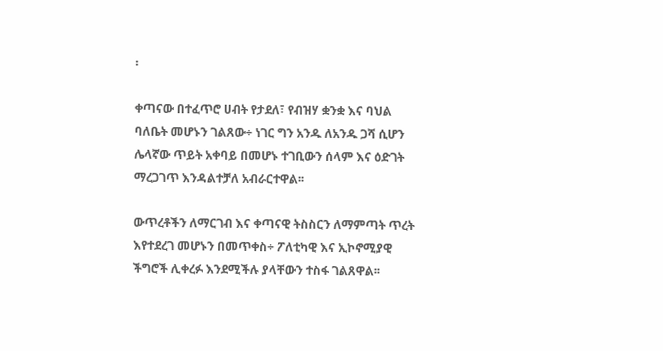፡

ቀጣናው በተፈጥሮ ሀብት የታደለ፣ የብዝሃ ቋንቋ እና ባህል ባለቤት መሆኑን ገልጸው÷ ነገር ግን አንዱ ለአንዱ ጋሻ ሲሆን ሌላኛው ጥይት አቀባይ በመሆኑ ተገቢውን ሰላም እና ዕድገት ማረጋገጥ እንዳልተቻለ አብራርተዋል፡፡

ውጥረቶችን ለማርገብ እና ቀጣናዊ ትስስርን ለማምጣት ጥረት እየተደረገ መሆኑን በመጥቀስ÷ ፖለቲካዊ እና ኢኮኖሚያዊ ችግሮች ሊቀረፉ እንደሚችሉ ያላቸውን ተስፋ ገልጸዋል፡፡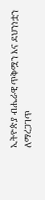ኢትዮጵያ ብሔራዊ ጥቅሟን እና ደህንነቷን ለማረጋገጥ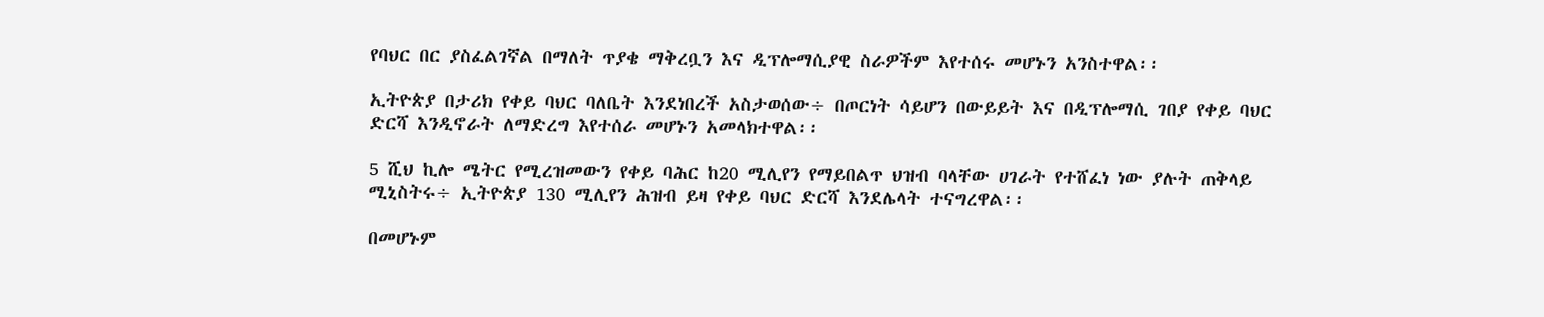የባህር በር ያስፈልገኛል በማለት ጥያቄ ማቅረቧን እና ዲፕሎማሲያዊ ስራዎችም እየተሰሩ መሆኑን አንስተዋል፡፡

ኢትዮጵያ በታሪክ የቀይ ባህር ባለቤት እንደነበረች አስታወሰው÷ በጦርነት ሳይሆን በውይይት እና በዲፕሎማሲ ገበያ የቀይ ባህር ድርሻ እንዲኖራት ለማድረግ እየተሰራ መሆኑን አመላክተዋል፡፡

5 ሺህ ኪሎ ሜትር የሚረዝመውን የቀይ ባሕር ከ20 ሚሊየን የማይበልጥ ህዝብ ባላቸው ሀገራት የተሸፈነ ነው ያሉት ጠቅላይ ሚኒስትሩ÷ ኢትዮጵያ 130 ሚሊየን ሕዝብ ይዛ የቀይ ባህር ድርሻ እንደሌላት ተናግረዋል፡፡

በመሆኑም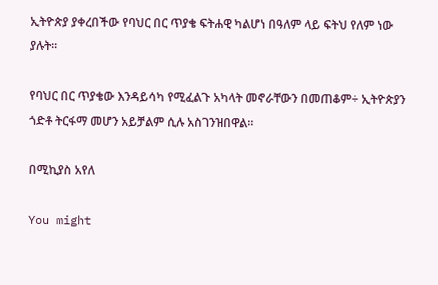ኢትዮጵያ ያቀረበችው የባህር በር ጥያቄ ፍትሐዊ ካልሆነ በዓለም ላይ ፍትህ የለም ነው ያሉት፡፡

የባህር በር ጥያቄው እንዳይሳካ የሚፈልጉ አካላት መኖራቸውን በመጠቆም÷ ኢትዮጵያን ጎድቶ ትርፋማ መሆን አይቻልም ሲሉ አስገንዝበዋል።

በሚኪያስ አየለ

You might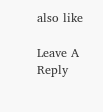also like

Leave A Reply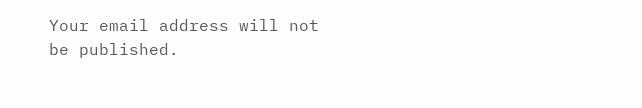Your email address will not be published.